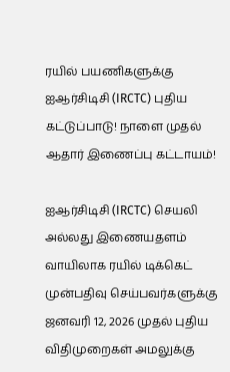ரயில் பயணிகளுக்கு ஐஆர்சிடிசி (IRCTC) புதிய கட்டுப்பாடு! நாளை முதல் ஆதார் இணைப்பு கட்டாயம்!

ஐஆர்சிடிசி (IRCTC) செயலி அல்லது இணையதளம் வாயிலாக ரயில் டிக்கெட் முன்பதிவு செய்பவர்களுக்கு ஜனவரி 12, 2026 முதல் புதிய விதிமுறைகள் அமலுக்கு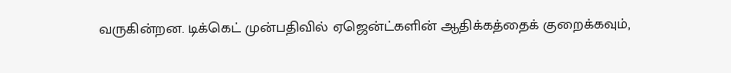வருகின்றன. டிக்கெட் முன்பதிவில் ஏஜென்ட்களின் ஆதிக்கத்தைக் குறைக்கவும்,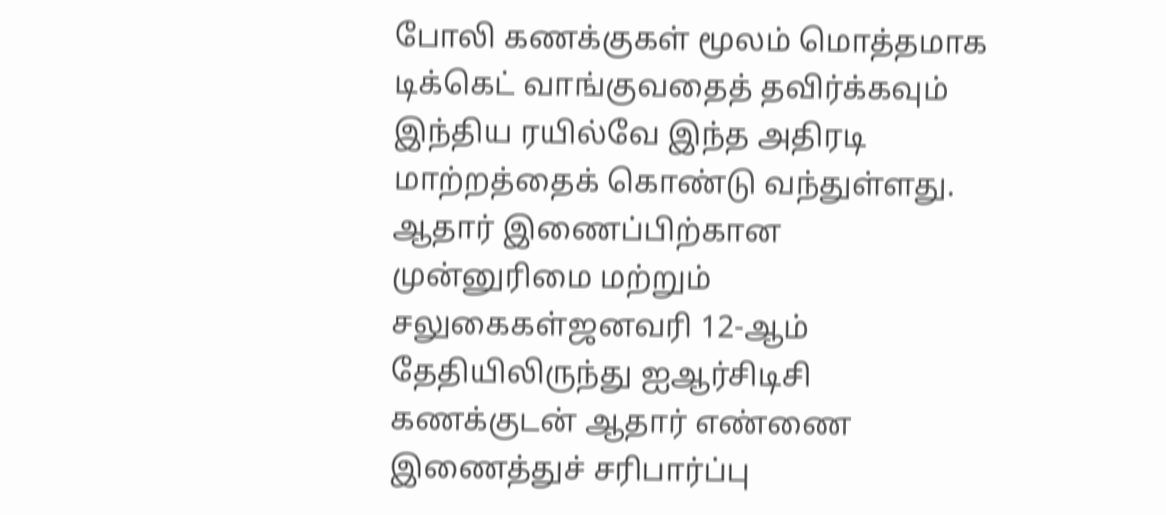போலி கணக்குகள் மூலம் மொத்தமாக டிக்கெட் வாங்குவதைத் தவிர்க்கவும் இந்திய ரயில்வே இந்த அதிரடி மாற்றத்தைக் கொண்டு வந்துள்ளது. ஆதார் இணைப்பிற்கான முன்னுரிமை மற்றும் சலுகைகள்ஜனவரி 12-ஆம் தேதியிலிருந்து ஐஆர்சிடிசி கணக்குடன் ஆதார் எண்ணை இணைத்துச் சரிபார்ப்பு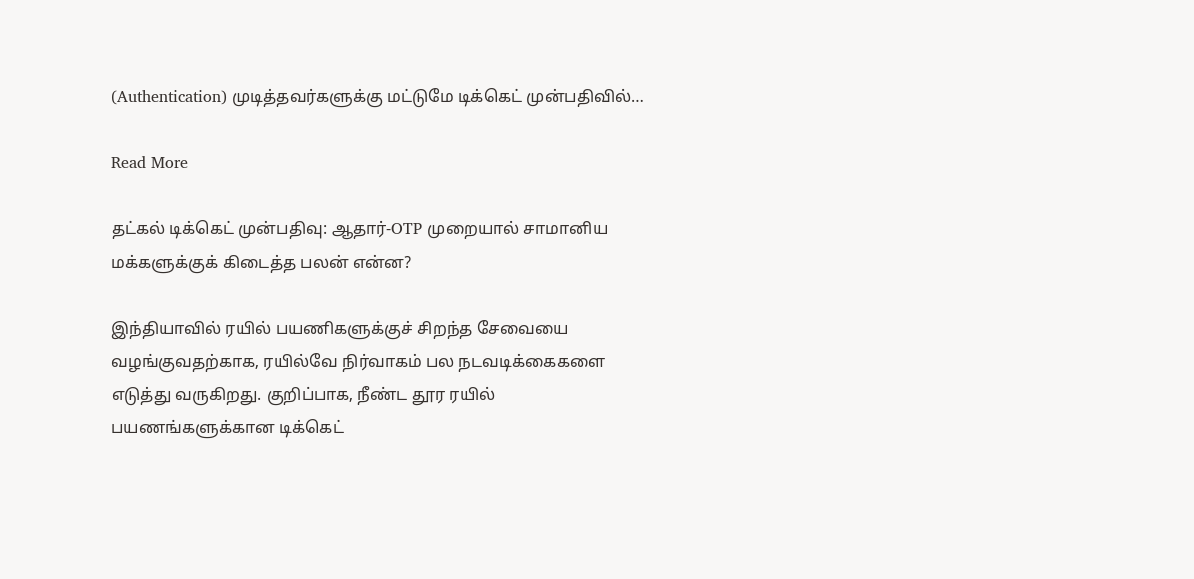(Authentication) முடித்தவர்களுக்கு மட்டுமே டிக்கெட் முன்பதிவில்…

Read More

தட்கல் டிக்கெட் முன்பதிவு: ஆதார்-OTP முறையால் சாமானிய மக்களுக்குக் கிடைத்த பலன் என்ன?

இந்தியாவில் ரயில் பயணிகளுக்குச் சிறந்த சேவையை வழங்குவதற்காக, ரயில்வே நிர்வாகம் பல நடவடிக்கைகளை எடுத்து வருகிறது. குறிப்பாக, நீண்ட தூர ரயில் பயணங்களுக்கான டிக்கெட்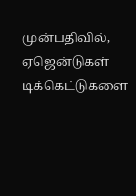முன்பதிவில், ஏஜென்டுகள் டிக்கெட்டுகளை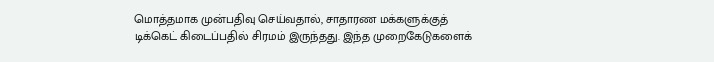மொத்தமாக முன்பதிவு செய்வதால், சாதாரண மக்களுக்குத் டிக்கெட் கிடைப்பதில் சிரமம் இருந்தது. இந்த முறைகேடுகளைக்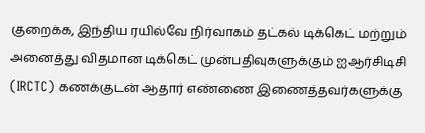குறைக்க, இந்திய ரயில்வே நிர்வாகம் தட்கல் டிக்கெட் மற்றும் அனைத்து விதமான டிக்கெட் முன்பதிவுகளுக்கும் ஐஆர்சிடிசி (IRCTC) கணக்குடன் ஆதார் எண்ணை இணைத்தவர்களுக்கு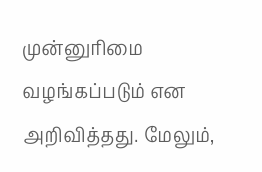முன்னுரிமை வழங்கப்படும் என அறிவித்தது. மேலும்,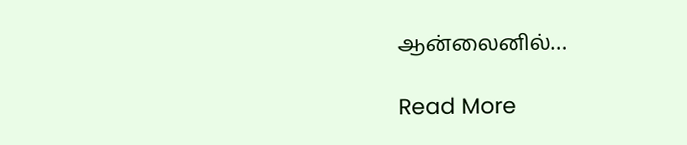ஆன்லைனில்…

Read More